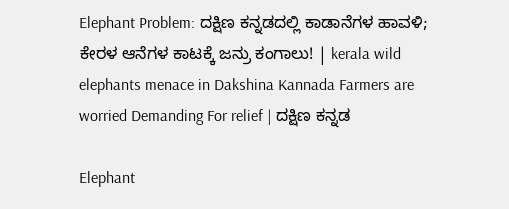Elephant Problem: ದಕ್ಷಿಣ ಕನ್ನಡದಲ್ಲಿ ಕಾಡಾನೆಗಳ ಹಾವಳಿ; ಕೇರಳ ಆನೆಗಳ ಕಾಟಕ್ಕೆ ಜನ್ರು ಕಂಗಾಲು! | kerala wild elephants menace in Dakshina Kannada Farmers are worried Demanding For relief | ದಕ್ಷಿಣ ಕನ್ನಡ

Elephant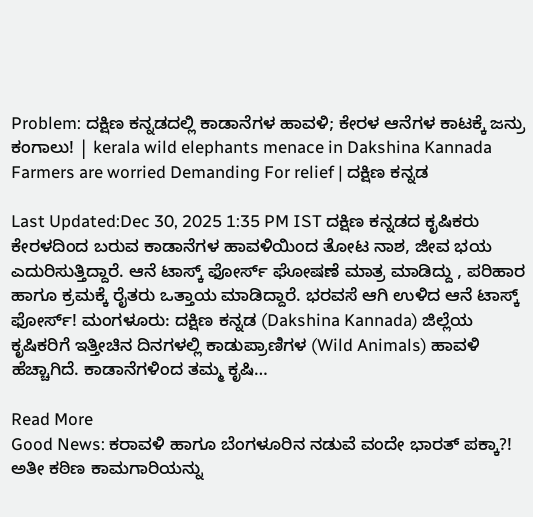Problem: ದಕ್ಷಿಣ ಕನ್ನಡದಲ್ಲಿ ಕಾಡಾನೆಗಳ ಹಾವಳಿ; ಕೇರಳ ಆನೆಗಳ ಕಾಟಕ್ಕೆ ಜನ್ರು ಕಂಗಾಲು! | kerala wild elephants menace in Dakshina Kannada Farmers are worried Demanding For relief | ದಕ್ಷಿಣ ಕನ್ನಡ

Last Updated:Dec 30, 2025 1:35 PM IST ದಕ್ಷಿಣ ಕನ್ನಡದ ಕೃಷಿಕರು ಕೇರಳದಿಂದ ಬರುವ ಕಾಡಾನೆಗಳ ಹಾವಳಿಯಿಂದ ತೋಟ ನಾಶ, ಜೀವ ಭಯ ಎದುರಿಸುತ್ತಿದ್ದಾರೆ. ಆನೆ ಟಾಸ್ಕ್ ಫೋರ್ಸ್ ಘೋಷಣೆ ಮಾತ್ರ ಮಾಡಿದ್ದು , ಪರಿಹಾರ ಹಾಗೂ ಕ್ರಮಕ್ಕೆ ರೈತರು ಒತ್ತಾಯ ಮಾಡಿದ್ದಾರೆ. ಭರವಸೆ ಆಗಿ ಉಳಿದ ಆನೆ ಟಾಸ್ಕ್‌ ಫೋರ್ಸ್‌! ಮಂಗಳೂರು: ದಕ್ಷಿಣ ಕನ್ನಡ (Dakshina Kannada) ಜಿಲ್ಲೆಯ ಕೃಷಿಕರಿಗೆ ಇತ್ತೀಚಿನ ದಿನಗಳಲ್ಲಿ ಕಾಡುಪ್ರಾಣಿಗಳ (Wild Animals) ಹಾವಳಿ ಹೆಚ್ಚಾಗಿದೆ. ಕಾಡಾನೆಗಳಿಂದ ತಮ್ಮ ಕೃಷಿ…

Read More
Good News: ಕರಾವಳಿ ಹಾಗೂ ಬೆಂಗಳೂರಿನ ನಡುವೆ ವಂದೇ ಭಾರತ್‌ ಪಕ್ಕಾ?! ಅತೀ ಕಠಿಣ ಕಾಮಗಾರಿಯನ್ನು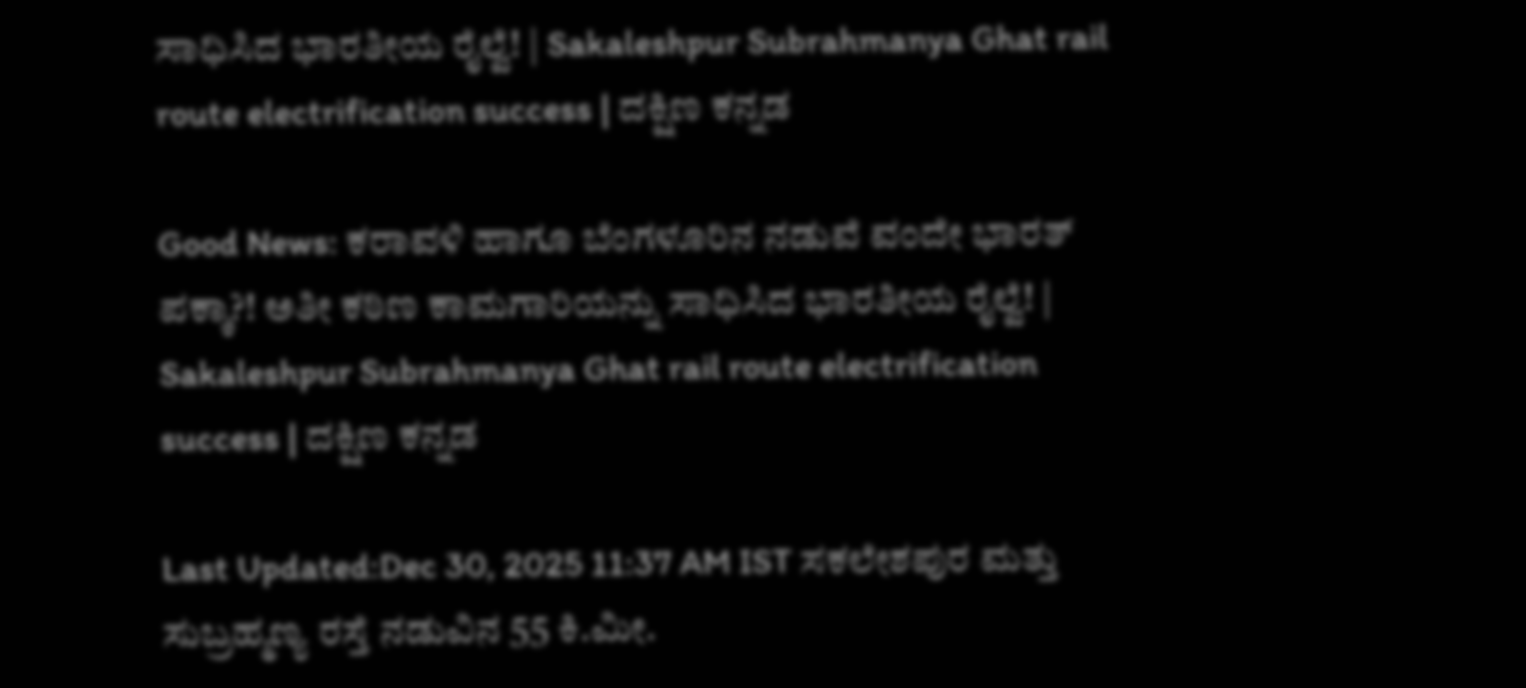ಸಾಧಿಸಿದ ಭಾರತೀಯ ರೈಲ್ವೆ! | Sakaleshpur Subrahmanya Ghat rail route electrification success | ದಕ್ಷಿಣ ಕನ್ನಡ

Good News: ಕರಾವಳಿ ಹಾಗೂ ಬೆಂಗಳೂರಿನ ನಡುವೆ ವಂದೇ ಭಾರತ್‌ ಪಕ್ಕಾ?! ಅತೀ ಕಠಿಣ ಕಾಮಗಾರಿಯನ್ನು ಸಾಧಿಸಿದ ಭಾರತೀಯ ರೈಲ್ವೆ! | Sakaleshpur Subrahmanya Ghat rail route electrification success | ದಕ್ಷಿಣ ಕನ್ನಡ

Last Updated:Dec 30, 2025 11:37 AM IST ಸಕಲೇಶಪುರ ಮತ್ತು ಸುಬ್ರಹ್ಮಣ್ಯ ರಸ್ತೆ ನಡುವಿನ 55 ಕಿ.ಮೀ.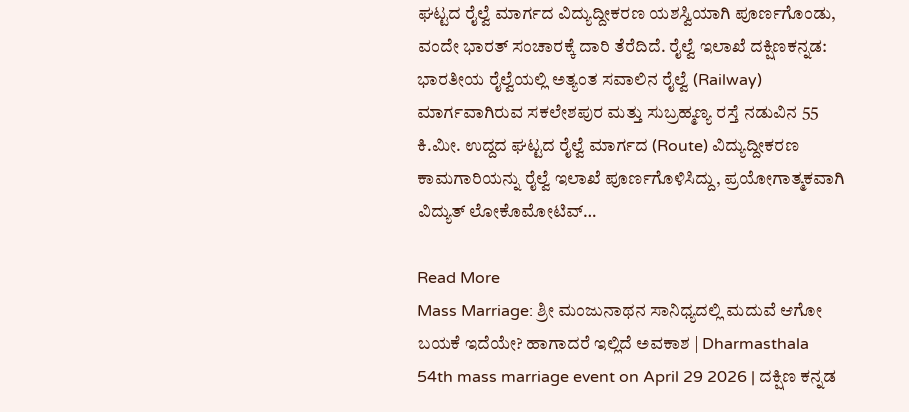ಘಟ್ಟದ ರೈಲ್ವೆ ಮಾರ್ಗದ ವಿದ್ಯುದ್ದೀಕರಣ ಯಶಸ್ವಿಯಾಗಿ ಪೂರ್ಣಗೊಂಡು, ವಂದೇ ಭಾರತ್ ಸಂಚಾರಕ್ಕೆ ದಾರಿ ತೆರೆದಿದೆ. ರೈಲ್ವೆ ಇಲಾಖೆ ದಕ್ಷಿಣಕನ್ನಡ:  ಭಾರತೀಯ ರೈಲ್ವೆಯಲ್ಲಿ ಅತ್ಯಂತ ಸವಾಲಿನ ರೈಲ್ವೆ (Railway) ಮಾರ್ಗವಾಗಿರುವ ಸಕಲೇಶಪುರ ಮತ್ತು ಸುಬ್ರಹ್ಮಣ್ಯ ರಸ್ತೆ ನಡುವಿನ 55 ಕಿ.ಮೀ. ಉದ್ದದ ಘಟ್ಟದ ರೈಲ್ವೆ ಮಾರ್ಗದ (Route) ವಿದ್ಯುದ್ದೀಕರಣ ಕಾಮಗಾರಿಯನ್ನು ರೈಲ್ವೆ ಇಲಾಖೆ ಪೂರ್ಣಗೊಳಿಸಿದ್ದು, ಪ್ರಯೋಗಾತ್ಮಕವಾಗಿ ವಿದ್ಯುತ್ ಲೋಕೊಮೋಟಿವ್…

Read More
Mass Marriage: ಶ್ರೀ ಮಂಜುನಾಥನ ಸಾನಿಧ್ಯದಲ್ಲಿ ಮದುವೆ ಆಗೋ ಬಯಕೆ ಇದೆಯೇ? ಹಾಗಾದರೆ ಇಲ್ಲಿದೆ ಅವಕಾಶ | Dharmasthala 54th mass marriage event on April 29 2026 | ದಕ್ಷಿಣ ಕನ್ನಡ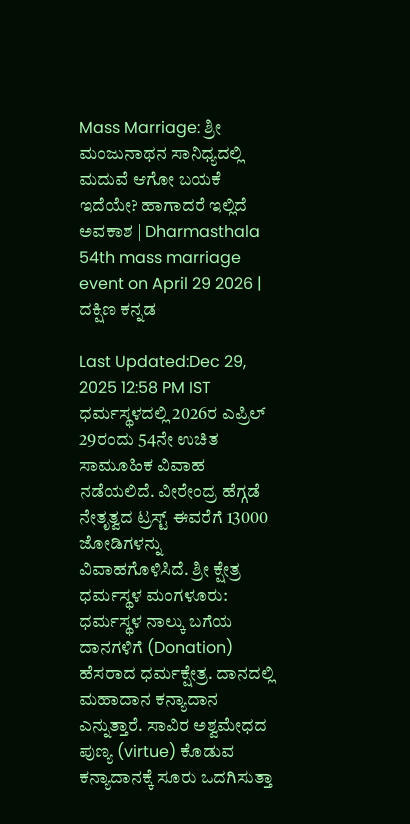Mass Marriage: ಶ್ರೀ ಮಂಜುನಾಥನ ಸಾನಿಧ್ಯದಲ್ಲಿ ಮದುವೆ ಆಗೋ ಬಯಕೆ ಇದೆಯೇ? ಹಾಗಾದರೆ ಇಲ್ಲಿದೆ ಅವಕಾಶ | Dharmasthala 54th mass marriage event on April 29 2026 | ದಕ್ಷಿಣ ಕನ್ನಡ

Last Updated:Dec 29, 2025 12:58 PM IST ಧರ್ಮಸ್ಥಳದಲ್ಲಿ 2026ರ ಎಪ್ರಿಲ್ 29ರಂದು 54ನೇ ಉಚಿತ ಸಾಮೂಹಿಕ ವಿವಾಹ ನಡೆಯಲಿದೆ. ವೀರೇಂದ್ರ ಹೆಗ್ಗಡೆ ನೇತೃತ್ವದ ಟ್ರಸ್ಟ್ ಈವರೆಗೆ 13000 ಜೋಡಿಗಳನ್ನು ವಿವಾಹಗೊಳಿಸಿದೆ. ಶ್ರೀ ಕ್ಷೇತ್ರ ಧರ್ಮಸ್ಥಳ ಮಂಗಳೂರು: ಧರ್ಮಸ್ಥಳ ನಾಲ್ಕು ಬಗೆಯ ದಾನಗಳಿಗೆ (Donation) ಹೆಸರಾದ ಧರ್ಮಕ್ಷೇತ್ರ. ದಾನದಲ್ಲಿ ಮಹಾದಾನ ಕನ್ಯಾದಾನ ಎನ್ನುತ್ತಾರೆ. ಸಾವಿರ ಅಶ್ವಮೇಧದ ಪುಣ್ಯ (virtue) ಕೊಡುವ ಕನ್ಯಾದಾನಕ್ಕೆ ಸೂರು ಒದಗಿಸುತ್ತಾ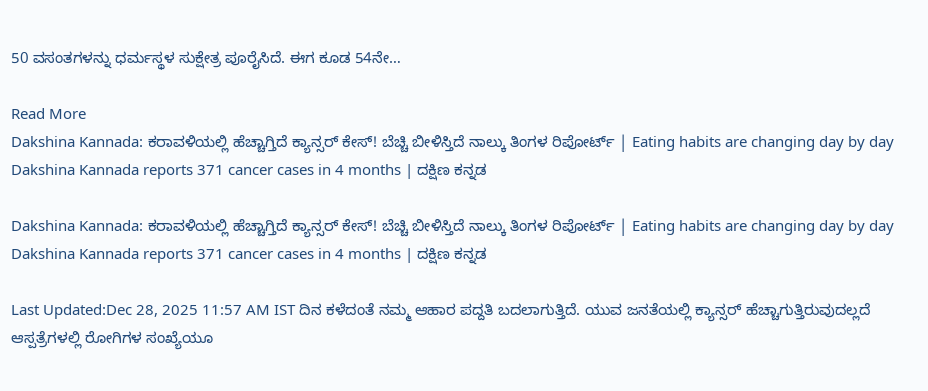50 ವಸಂತಗಳನ್ನು ಧರ್ಮಸ್ಥಳ ಸುಕ್ಷೇತ್ರ ಪೂರೈಸಿದೆ. ಈಗ ಕೂಡ 54ನೇ…

Read More
Dakshina Kannada: ಕರಾವಳಿಯಲ್ಲಿ ಹೆಚ್ಚಾಗ್ತಿದೆ ಕ್ಯಾನ್ಸರ್ ಕೇಸ್! ಬೆಚ್ಚಿ ಬೀಳಿಸ್ತಿದೆ ನಾಲ್ಕು ತಿಂಗಳ ರಿಪೋರ್ಟ್ | Eating habits are changing day by day Dakshina Kannada reports 371 cancer cases in 4 months | ದಕ್ಷಿಣ ಕನ್ನಡ

Dakshina Kannada: ಕರಾವಳಿಯಲ್ಲಿ ಹೆಚ್ಚಾಗ್ತಿದೆ ಕ್ಯಾನ್ಸರ್ ಕೇಸ್! ಬೆಚ್ಚಿ ಬೀಳಿಸ್ತಿದೆ ನಾಲ್ಕು ತಿಂಗಳ ರಿಪೋರ್ಟ್ | Eating habits are changing day by day Dakshina Kannada reports 371 cancer cases in 4 months | ದಕ್ಷಿಣ ಕನ್ನಡ

Last Updated:Dec 28, 2025 11:57 AM IST ದಿನ ಕಳೆದಂತೆ ನಮ್ಮ ಆಹಾರ ಪದ್ದತಿ ಬದಲಾಗುತ್ತಿದೆ. ಯುವ ಜನತೆಯಲ್ಲಿ ಕ್ಯಾನ್ಸರ್ ಹೆಚ್ಚಾಗುತ್ತಿರುವುದಲ್ಲದೆ ಆಸ್ಪತ್ರೆಗಳಲ್ಲಿ ರೋಗಿಗಳ ಸಂಖ್ಯೆಯೂ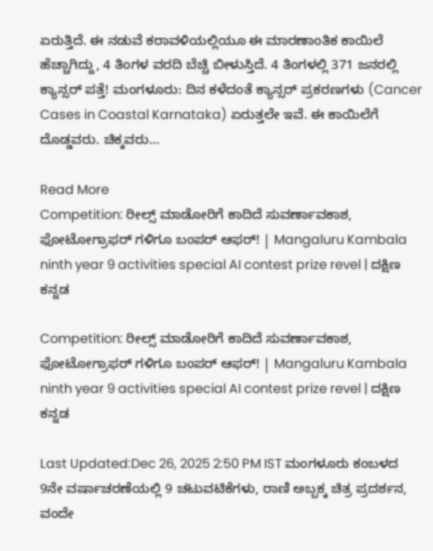ಏರುತ್ತಿದೆ. ಈ ನಡುವೆ ಕರಾವಳಿಯಲ್ಲಿಯೂ ಈ ಮಾರಣಾಂತಿಕ ಕಾಯಿಲೆ ಹೆಚ್ಚಾಗಿದ್ದು, 4 ತಿಂಗಳ ವರದಿ ಬೆಚ್ಚಿ ಬೀಳುಸ್ತಿದೆ. 4 ತಿಂಗಳಲ್ಲಿ 371 ಜನರಲ್ಲಿ ಕ್ಯಾನ್ಸರ್ ಪತ್ತೆ! ಮಂಗಳೂರು: ದಿನ ಕಳೆದಂತೆ ಕ್ಯಾನ್ಸರ್‌ ಪ್ರಕರಣಗಳು (Cancer Cases in Coastal Karnataka) ಏರುತ್ತಲೇ ಇವೆ. ಈ ಕಾಯಿಲೆಗೆ ದೊಡ್ಡವರು. ಚಿಕ್ಕವರು…

Read More
Competition: ರೀಲ್ಸ್‌ ಮಾಡೋರಿಗೆ ಕಾದಿದೆ ಸುವರ್ಣಾವಕಾಶ, ಫೋಟೋಗ್ರಾಫರ್ ಗಳಿಗೂ ಬಂಪರ್‌ ಆಫರ್! | Mangaluru Kambala ninth year 9 activities special AI contest prize revel | ದಕ್ಷಿಣ ಕನ್ನಡ

Competition: ರೀಲ್ಸ್‌ ಮಾಡೋರಿಗೆ ಕಾದಿದೆ ಸುವರ್ಣಾವಕಾಶ, ಫೋಟೋಗ್ರಾಫರ್ ಗಳಿಗೂ ಬಂಪರ್‌ ಆಫರ್! | Mangaluru Kambala ninth year 9 activities special AI contest prize revel | ದಕ್ಷಿಣ ಕನ್ನಡ

Last Updated:Dec 26, 2025 2:50 PM IST ಮಂಗಳೂರು ಕಂಬಳದ 9ನೇ ವರ್ಷಾಚರಣೆಯಲ್ಲಿ 9 ಚಟುವಟಿಕೆಗಳು, ರಾಣಿ ಅಬ್ಬಕ್ಕ ಚಿತ್ರ ಪ್ರದರ್ಶನ, ವಂದೇ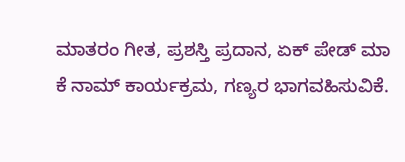ಮಾತರಂ ಗೀತ, ಪ್ರಶಸ್ತಿ ಪ್ರದಾನ, ಏಕ್ ಪೇಡ್ ಮಾ ಕೆ ನಾಮ್ ಕಾರ್ಯಕ್ರಮ, ಗಣ್ಯರ ಭಾಗವಹಿಸುವಿಕೆ.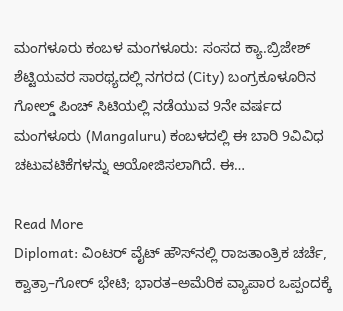ಮಂಗಳೂರು ಕಂಬಳ ಮಂಗಳೂರು: ಸಂಸದ ಕ್ಯಾ.ಬ್ರಿಜೇಶ್ ಶೆಟ್ಟಿಯವರ ಸಾರಥ್ಯದಲ್ಲಿ ನಗರದ (City) ಬಂಗ್ರಕೂಳೂರಿನ ಗೋಲ್ಡ್ ಪಿಂಚ್ ಸಿಟಿಯಲ್ಲಿ ನಡೆಯುವ 9ನೇ ವರ್ಷದ ಮಂಗಳೂರು (Mangaluru) ಕಂಬಳದಲ್ಲಿ ಈ ಬಾರಿ 9ವಿವಿಧ ಚಟುವಟಿಕೆಗಳನ್ನು ಆಯೋಜಿಸಲಾಗಿದೆ. ಈ…

Read More
Diplomat: ವಿಂಟರ್ ವೈಟ್ ಹೌಸ್‌ನಲ್ಲಿ ರಾಜತಾಂತ್ರಿಕ ಚರ್ಚೆ, ಕ್ವಾತ್ರಾ–ಗೋರ್ ಭೇಟಿ; ಭಾರತ–ಅಮೆರಿಕ ವ್ಯಾಪಾರ ಒಪ್ಪಂದಕ್ಕೆ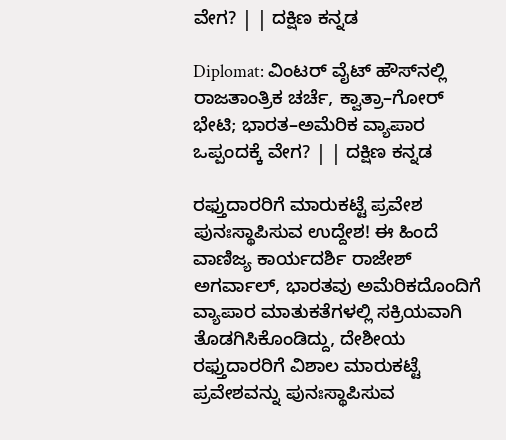ವೇಗ? | | ದಕ್ಷಿಣ ಕನ್ನಡ

Diplomat: ವಿಂಟರ್ ವೈಟ್ ಹೌಸ್‌ನಲ್ಲಿ ರಾಜತಾಂತ್ರಿಕ ಚರ್ಚೆ, ಕ್ವಾತ್ರಾ–ಗೋರ್ ಭೇಟಿ; ಭಾರತ–ಅಮೆರಿಕ ವ್ಯಾಪಾರ ಒಪ್ಪಂದಕ್ಕೆ ವೇಗ? | | ದಕ್ಷಿಣ ಕನ್ನಡ

ರಫ್ತುದಾರರಿಗೆ ಮಾರುಕಟ್ಟೆ ಪ್ರವೇಶ ಪುನಃಸ್ಥಾಪಿಸುವ ಉದ್ದೇಶ! ಈ ಹಿಂದೆ ವಾಣಿಜ್ಯ ಕಾರ್ಯದರ್ಶಿ ರಾಜೇಶ್ ಅಗರ್ವಾಲ್, ಭಾರತವು ಅಮೆರಿಕದೊಂದಿಗೆ ವ್ಯಾಪಾರ ಮಾತುಕತೆಗಳಲ್ಲಿ ಸಕ್ರಿಯವಾಗಿ ತೊಡಗಿಸಿಕೊಂಡಿದ್ದು, ದೇಶೀಯ ರಫ್ತುದಾರರಿಗೆ ವಿಶಾಲ ಮಾರುಕಟ್ಟೆ ಪ್ರವೇಶವನ್ನು ಪುನಃಸ್ಥಾಪಿಸುವ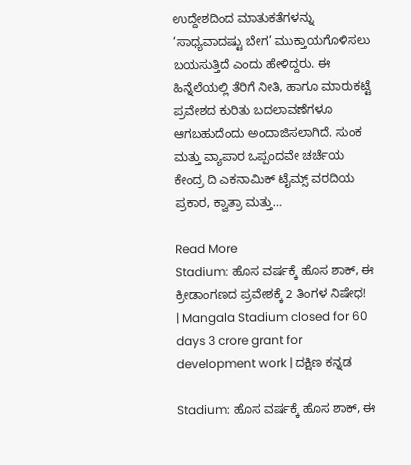ಉದ್ದೇಶದಿಂದ ಮಾತುಕತೆಗಳನ್ನು ‘ಸಾಧ್ಯವಾದಷ್ಟು ಬೇಗ’ ಮುಕ್ತಾಯಗೊಳಿಸಲು ಬಯಸುತ್ತಿದೆ ಎಂದು ಹೇಳಿದ್ದರು. ಈ ಹಿನ್ನೆಲೆಯಲ್ಲಿ ತೆರಿಗೆ ನೀತಿ, ಹಾಗೂ ಮಾರುಕಟ್ಟೆ ಪ್ರವೇಶದ ಕುರಿತು ಬದಲಾವಣೆಗಳೂ ಆಗಬಹುದೆಂದು ಅಂದಾಜಿಸಲಾಗಿದೆ. ಸುಂಕ ಮತ್ತು ವ್ಯಾಪಾರ ಒಪ್ಪಂದವೇ ಚರ್ಚೆಯ ಕೇಂದ್ರ ದಿ ಎಕನಾಮಿಕ್ ಟೈಮ್ಸ್ ವರದಿಯ ಪ್ರಕಾರ, ಕ್ವಾತ್ರಾ ಮತ್ತು…

Read More
Stadium: ಹೊಸ ವರ್ಷಕ್ಕೆ ಹೊಸ ಶಾಕ್‌, ಈ ಕ್ರೀಡಾಂಗಣದ ಪ್ರವೇಶಕ್ಕೆ 2 ತಿಂಗಳ ನಿಷೇಧ! | Mangala Stadium closed for 60 days 3 crore grant for development work | ದಕ್ಷಿಣ ಕನ್ನಡ

Stadium: ಹೊಸ ವರ್ಷಕ್ಕೆ ಹೊಸ ಶಾಕ್‌, ಈ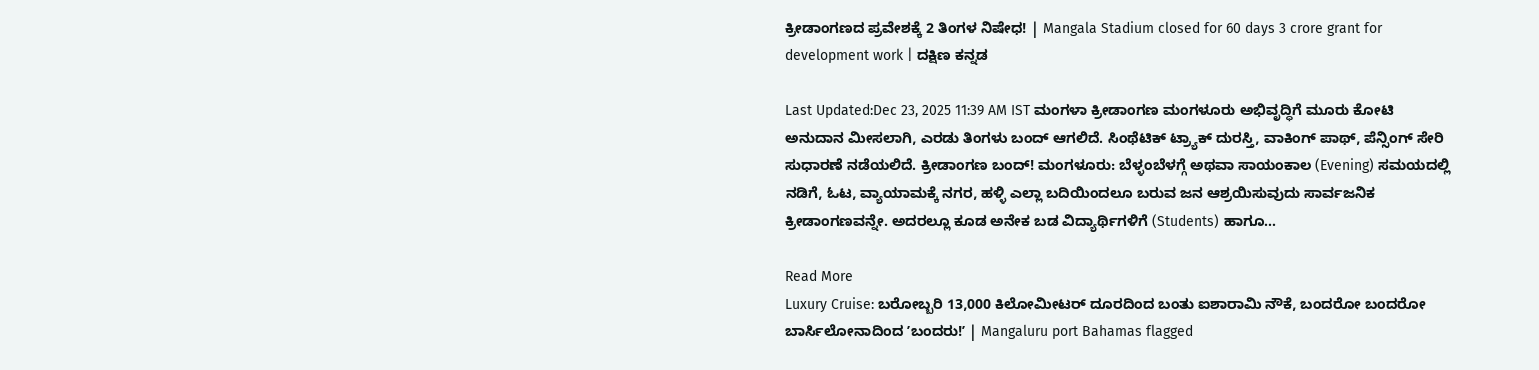ಕ್ರೀಡಾಂಗಣದ ಪ್ರವೇಶಕ್ಕೆ 2 ತಿಂಗಳ ನಿಷೇಧ! | Mangala Stadium closed for 60 days 3 crore grant for development work | ದಕ್ಷಿಣ ಕನ್ನಡ

Last Updated:Dec 23, 2025 11:39 AM IST ಮಂಗಳಾ ಕ್ರೀಡಾಂಗಣ ಮಂಗಳೂರು ಅಭಿವೃದ್ಧಿಗೆ ಮೂರು ಕೋಟಿ ಅನುದಾನ ಮೀಸಲಾಗಿ, ಎರಡು ತಿಂಗಳು ಬಂದ್ ಆಗಲಿದೆ. ಸಿಂಥೆಟಿಕ್ ಟ್ರ್ಯಾಕ್ ದುರಸ್ತಿ, ವಾಕಿಂಗ್ ಪಾಥ್, ಪೆನ್ಸಿಂಗ್ ಸೇರಿ ಸುಧಾರಣೆ ನಡೆಯಲಿದೆ. ಕ್ರೀಡಾಂಗಣ ಬಂದ್! ಮಂಗಳೂರು: ಬೆಳ್ಳಂಬೆಳಗ್ಗೆ ಅಥವಾ ಸಾಯಂಕಾಲ (Evening) ಸಮಯದಲ್ಲಿ ನಡಿಗೆ, ಓಟ, ವ್ಯಾಯಾಮಕ್ಕೆ ನಗರ, ಹಳ್ಳಿ ಎಲ್ಲಾ ಬದಿಯಿಂದಲೂ ಬರುವ ಜನ ಆಶ್ರಯಿಸುವುದು ಸಾರ್ವಜನಿಕ ಕ್ರೀಡಾಂಗಣವನ್ನೇ. ಅದರಲ್ಲೂ ಕೂಡ ಅನೇಕ ಬಡ ವಿದ್ಯಾರ್ಥಿಗಳಿಗೆ (Students) ಹಾಗೂ…

Read More
Luxury Cruise: ಬರೋಬ್ಬರಿ 13,000 ಕಿಲೋಮೀಟರ್‌ ದೂರದಿಂದ ಬಂತು ಐಶಾರಾಮಿ ನೌಕೆ, ಬಂದರೋ ಬಂದರೋ ಬಾರ್ಸಿಲೋನಾದಿಂದ ʼಬಂದರು!ʼ | Mangaluru port Bahamas flagged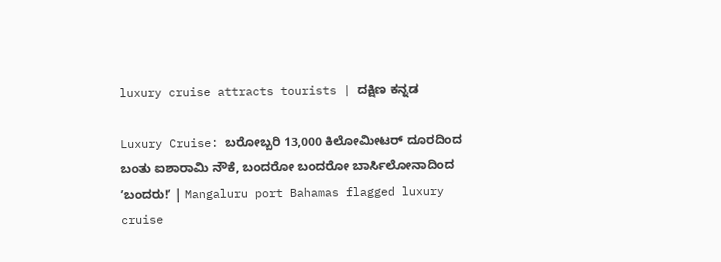luxury cruise attracts tourists | ದಕ್ಷಿಣ ಕನ್ನಡ

Luxury Cruise: ಬರೋಬ್ಬರಿ 13,000 ಕಿಲೋಮೀಟರ್‌ ದೂರದಿಂದ ಬಂತು ಐಶಾರಾಮಿ ನೌಕೆ, ಬಂದರೋ ಬಂದರೋ ಬಾರ್ಸಿಲೋನಾದಿಂದ ʼಬಂದರು!ʼ | Mangaluru port Bahamas flagged luxury cruise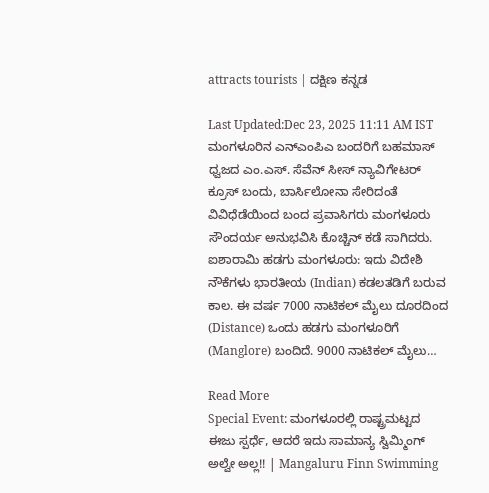attracts tourists | ದಕ್ಷಿಣ ಕನ್ನಡ

Last Updated:Dec 23, 2025 11:11 AM IST ಮಂಗಳೂರಿನ ಎನ್ಎಂಪಿಎ ಬಂದರಿಗೆ ಬಹಮಾಸ್‌ ಧ್ವಜದ ಎಂ.ಎಸ್. ಸೆವೆನ್ ಸೀಸ್ ನ್ಯಾವಿಗೇಟರ್ ಕ್ರೂಸ್ ಬಂದು, ಬಾರ್ಸಿಲೋನಾ ಸೇರಿದಂತೆ ವಿವಿಧೆಡೆಯಿಂದ ಬಂದ ಪ್ರವಾಸಿಗರು ಮಂಗಳೂರು ಸೌಂದರ್ಯ ಅನುಭವಿಸಿ ಕೊಚ್ಚಿನ್ ಕಡೆ ಸಾಗಿದರು. ಐಶಾರಾಮಿ ಹಡಗು ಮಂಗಳೂರು: ಇದು ವಿದೇಶಿ ನೌಕೆಗಳು ಭಾರತೀಯ (Indian) ಕಡಲತಡಿಗೆ ಬರುವ ಕಾಲ. ಈ ವರ್ಷ 7000 ನಾಟಿಕಲ್‌ ಮೈಲು ದೂರದಿಂದ (Distance) ಒಂದು ಹಡಗು ಮಂಗಳೂರಿಗೆ (Manglore) ಬಂದಿದೆ. 9000 ನಾಟಿಕಲ್‌ ಮೈಲು…

Read More
Special Event: ಮಂಗಳೂರಲ್ಲಿ ರಾಷ್ಟ್ರಮಟ್ಟದ ಈಜು ಸ್ಪರ್ಧೆ, ಆದರೆ ಇದು ಸಾಮಾನ್ಯ ಸ್ವಿಮ್ಮಿಂಗ್‌ ಅಲ್ವೇ ಅಲ್ಲ!! | Mangaluru Finn Swimming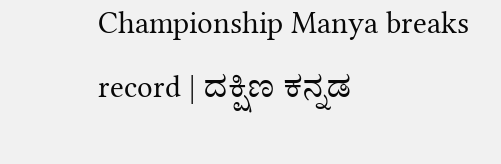Championship Manya breaks record | ದಕ್ಷಿಣ ಕನ್ನಡ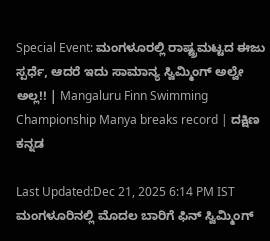Special Event: ಮಂಗಳೂರಲ್ಲಿ ರಾಷ್ಟ್ರಮಟ್ಟದ ಈಜು ಸ್ಪರ್ಧೆ, ಆದರೆ ಇದು ಸಾಮಾನ್ಯ ಸ್ವಿಮ್ಮಿಂಗ್‌ ಅಲ್ವೇ ಅಲ್ಲ!! | Mangaluru Finn Swimming Championship Manya breaks record | ದಕ್ಷಿಣ ಕನ್ನಡ

Last Updated:Dec 21, 2025 6:14 PM IST ಮಂಗಳೂರಿನಲ್ಲಿ ಮೊದಲ ಬಾರಿಗೆ ಫಿನ್ ಸ್ವಿಮ್ಮಿಂಗ್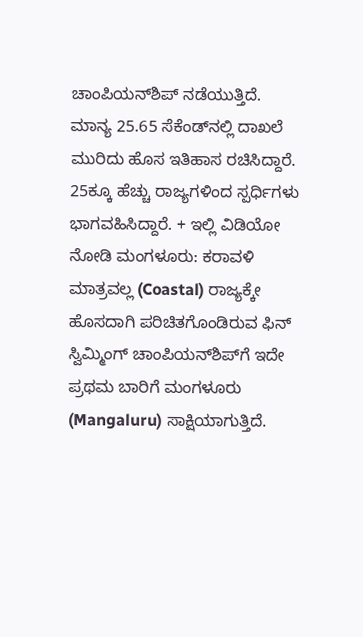ಚಾಂಪಿಯನ್‌ಶಿಪ್ ನಡೆಯುತ್ತಿದೆ. ಮಾನ್ಯ 25.65 ಸೆಕೆಂಡ್‌ನಲ್ಲಿ ದಾಖಲೆ ಮುರಿದು ಹೊಸ ಇತಿಹಾಸ ರಚಿಸಿದ್ದಾರೆ. 25ಕ್ಕೂ ಹೆಚ್ಚು ರಾಜ್ಯಗಳಿಂದ ಸ್ಪರ್ಧಿಗಳು ಭಾಗವಹಿಸಿದ್ದಾರೆ. + ಇಲ್ಲಿ ವಿಡಿಯೋ ನೋಡಿ ಮಂಗಳೂರು: ಕರಾವಳಿ ಮಾತ್ರವಲ್ಲ (Coastal) ರಾಜ್ಯಕ್ಕೇ ಹೊಸದಾಗಿ ಪರಿಚಿತಗೊಂಡಿರುವ ಫಿನ್ ಸ್ವಿಮ್ಮಿಂಗ್ ಚಾಂಪಿಯನ್‌ಶಿಪ್‌ಗೆ ಇದೇ ಪ್ರಥಮ ಬಾರಿಗೆ ಮಂಗಳೂರು (Mangaluru) ಸಾಕ್ಷಿಯಾಗುತ್ತಿದೆ.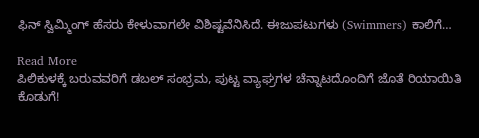ಫಿನ್ ಸ್ವಿಮ್ಮಿಂಗ್ ಹೆಸರು ಕೇಳುವಾಗಲೇ ವಿಶಿಷ್ಟವೆನಿಸಿದೆ. ಈಜುಪಟುಗಳು (Swimmers) ಕಾಲಿಗೆ…

Read More
ಪಿಲಿಕುಳಕ್ಕೆ ಬರುವವರಿಗೆ ಡಬಲ್‌ ಸಂಭ್ರಮ, ಪುಟ್ಟ ವ್ಯಾಘ್ರಗಳ ಚೆನ್ನಾಟದೊಂದಿಗೆ ಜೊತೆ ರಿಯಾಯಿತಿ ಕೊಡುಗೆ!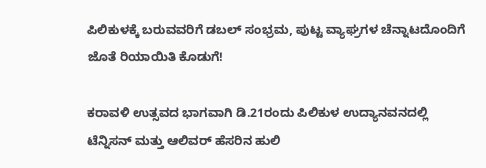ಪಿಲಿಕುಳಕ್ಕೆ ಬರುವವರಿಗೆ ಡಬಲ್‌ ಸಂಭ್ರಮ, ಪುಟ್ಟ ವ್ಯಾಘ್ರಗಳ ಚೆನ್ನಾಟದೊಂದಿಗೆ ಜೊತೆ ರಿಯಾಯಿತಿ ಕೊಡುಗೆ!

ಕರಾವಳಿ ಉತ್ಸವದ ಭಾಗವಾಗಿ ಡಿ.21ರಂದು ಪಿಲಿಕುಳ ಉದ್ಯಾನವನದಲ್ಲಿ ಟೆನ್ನಿಸನ್ ಮತ್ತು ಆಲಿವರ್ ಹೆಸರಿನ ಹುಲಿ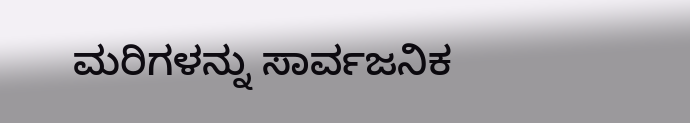ಮರಿಗಳನ್ನು ಸಾರ್ವಜನಿಕ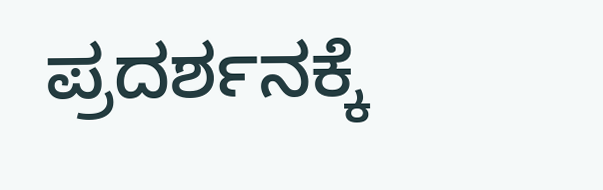ಪ್ರದರ್ಶನಕ್ಕೆ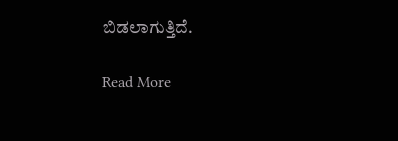ಬಿಡಲಾಗುತ್ತಿದೆ.

Read More